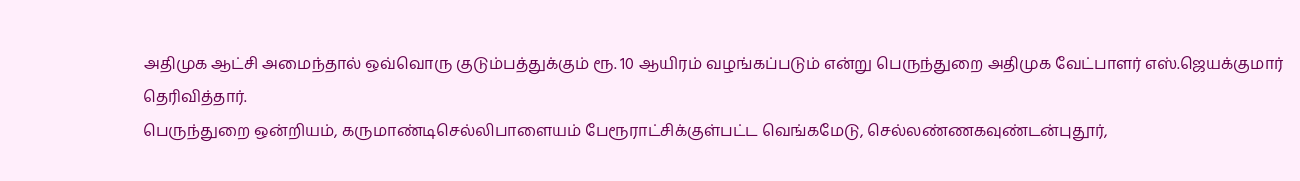அதிமுக ஆட்சி அமைந்தால் ஒவ்வொரு குடும்பத்துக்கும் ரூ. 10 ஆயிரம் வழங்கப்படும் என்று பெருந்துறை அதிமுக வேட்பாளர் எஸ்.ஜெயக்குமார் தெரிவித்தார்.
பெருந்துறை ஒன்றியம், கருமாண்டிசெல்லிபாளையம் பேரூராட்சிக்குள்பட்ட வெங்கமேடு, செல்லண்ணகவுண்டன்புதூர்,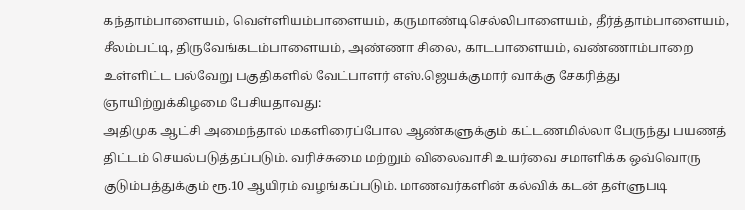கந்தாம்பாளையம், வெள்ளியம்பாளையம், கருமாண்டிசெல்லிபாளையம், தீர்த்தாம்பாளையம், சீலம்பட்டி, திருவேங்கடம்பாளையம், அண்ணா சிலை, காடபாளையம், வண்ணாம்பாறை உள்ளிட்ட பல்வேறு பகுதிகளில் வேட்பாளர் எஸ்.ஜெயக்குமார் வாக்கு சேகரித்து ஞாயிற்றுக்கிழமை பேசியதாவது:
அதிமுக ஆட்சி அமைந்தால் மகளிரைப்போல ஆண்களுக்கும் கட்டணமில்லா பேருந்து பயணத் திட்டம் செயல்படுத்தப்படும். வரிச்சுமை மற்றும் விலைவாசி உயர்வை சமாளிக்க ஒவ்வொரு குடும்பத்துக்கும் ரூ.10 ஆயிரம் வழங்கப்படும். மாணவர்களின் கல்விக் கடன் தள்ளுபடி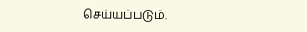செய்யப்படும்.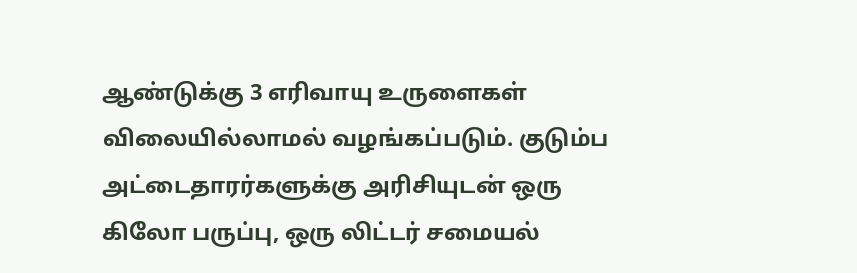ஆண்டுக்கு 3 எரிவாயு உருளைகள் விலையில்லாமல் வழங்கப்படும். குடும்ப அட்டைதாரர்களுக்கு அரிசியுடன் ஒரு கிலோ பருப்பு, ஒரு லிட்டர் சமையல்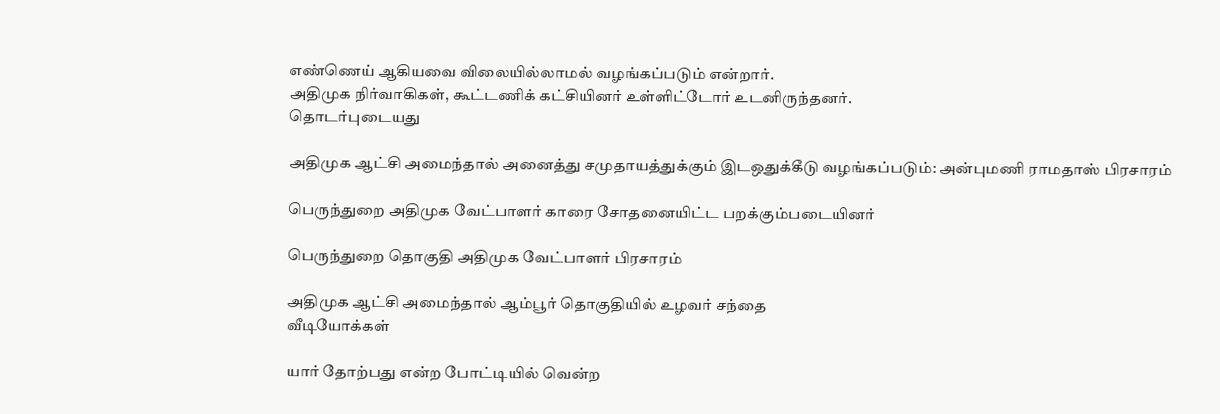எண்ணெய் ஆகியவை விலையில்லாமல் வழங்கப்படும் என்றார்.
அதிமுக நிர்வாகிகள், கூட்டணிக் கட்சியினர் உள்ளிட்டோர் உடனிருந்தனர்.
தொடர்புடையது

அதிமுக ஆட்சி அமைந்தால் அனைத்து சமுதாயத்துக்கும் இடஒதுக்கீடு வழங்கப்படும்: அன்புமணி ராமதாஸ் பிரசாரம்

பெருந்துறை அதிமுக வேட்பாளர் காரை சோதனையிட்ட பறக்கும்படையினர்

பெருந்துறை தொகுதி அதிமுக வேட்பாளர் பிரசாரம்

அதிமுக ஆட்சி அமைந்தால் ஆம்பூர் தொகுதியில் உழவர் சந்தை
வீடியோக்கள்

யார் தோற்பது என்ற போட்டியில் வென்ற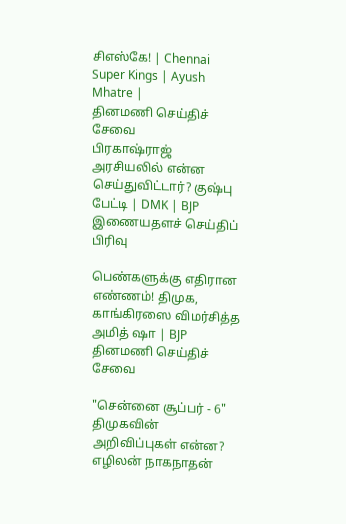சிஎஸ்கே! | Chennai Super Kings | Ayush Mhatre |
தினமணி செய்திச் சேவை
பிரகாஷ்ராஜ் அரசியலில் என்ன செய்துவிட்டார்? குஷ்பு பேட்டி | DMK | BJP
இணையதளச் செய்திப் பிரிவு

பெண்களுக்கு எதிரான எண்ணம்! திமுக, காங்கிரஸை விமர்சித்த அமித் ஷா | BJP
தினமணி செய்திச் சேவை

"சென்னை சூப்பர் - 6" திமுகவின் அறிவிப்புகள் என்ன? எழிலன் நாகநாதன்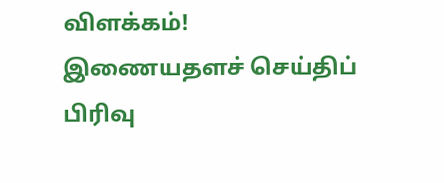விளக்கம்!
இணையதளச் செய்திப் பிரிவு